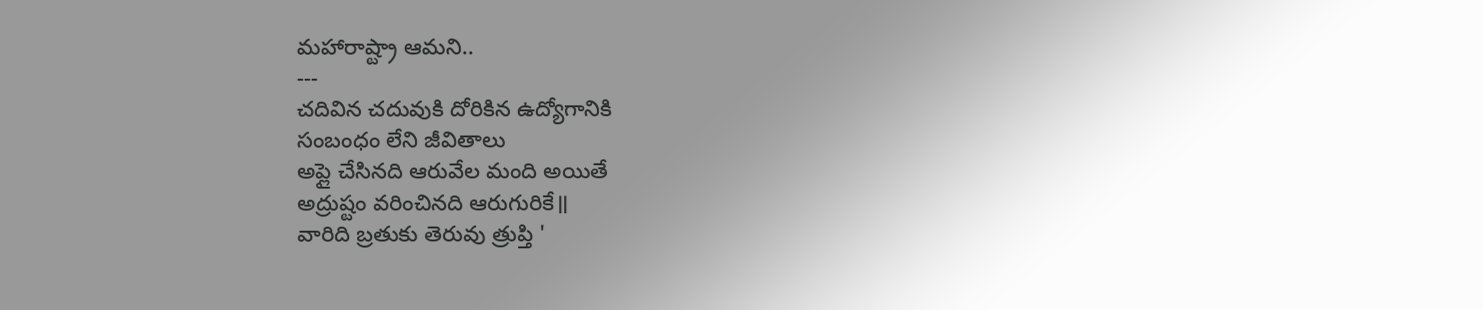మహారాష్ట్రా ఆమని..
---
చదివిన చదువుకి దోరికిన ఉద్యోగానికి
సంబంధం లేని జీవితాలు
అప్లై చేసినది ఆరువేల మంది అయితే
అద్రుష్టం వరించినది ఆరుగురికే॥
వారిది బ్రతుకు తెరువు త్రుప్తి '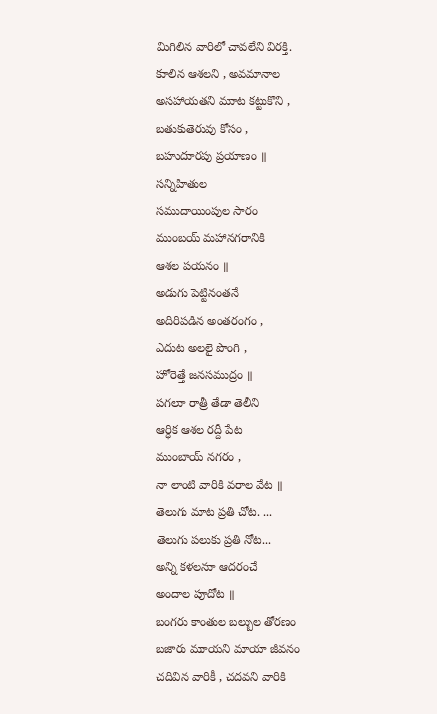మిగిలిన వారిలో చావలేని విరక్తి.
కుాలిన ఆశలని , అవమానాల
అసహాయతని ముాట కట్టుకొని ,
బతుకుతెరువు కోసం ,
బహుదుారపు ప్రయాణం ॥
సన్నిహితుల
సముదాయింపుల సారం
ముంబయ్ మహానగరానికి
ఆశల పయనం ॥
అడుగు పెట్టినంతనే
అదిరిపడిన అంతరంగం ,
ఎదుట అలలై పొంగి ,
హోరెత్తే జనసముద్రం ॥
పగలుా రాత్రీ తేడా తెలీని
ఆర్ధిక ఆశల రద్దీ పేట
ముంబాయ్ నగరం ,
నా లాంటి వారికి వరాల వేట ॥
తెలుగు మాట ప్రతి చోట. ...
తెలుగు పలుకు ప్రతి నోట...
అన్ని కళలనుా ఆదరంచే
అందాల పుాదోట ॥
బంగరు కాంతుల బల్బుల తోరణం
బజారు ముాయని మాయా జీవనం
చదివిన వారికీ , చదవని వారికి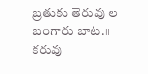బ్రతుకు తెరువు ల బంగారు బాట.॥
కరువు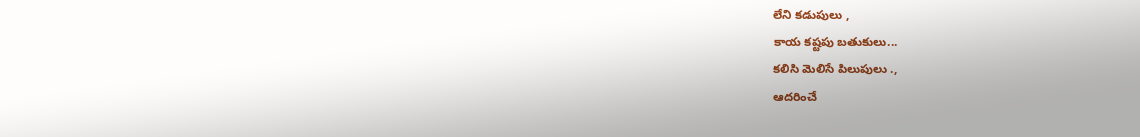లేని కడుపులు ,
కాయ కష్టపు బతుకులు...
కలిసి మెలిసే పిలుపులు .,
ఆదరించే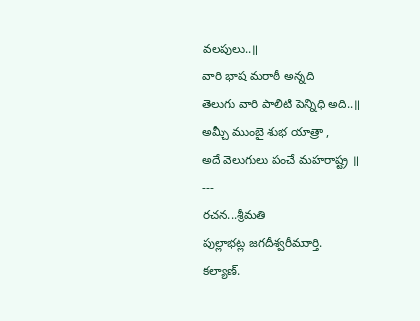వలపులు..॥
వారి భాష మరాఠీ అన్నది
తెలుగు వారి పాలిటి పెన్నిధి అది..॥
అమ్చీ ముంబై శుభ యాత్రా ,
అదే వెలుగులు పంచే మహరాష్ట్ర ॥
---
రచన...శ్రీమతి
పుల్లాభట్ల జగదీశ్వరీముార్తి.
కల్యాణ్.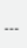---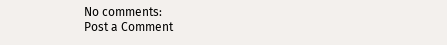No comments:
Post a Comment